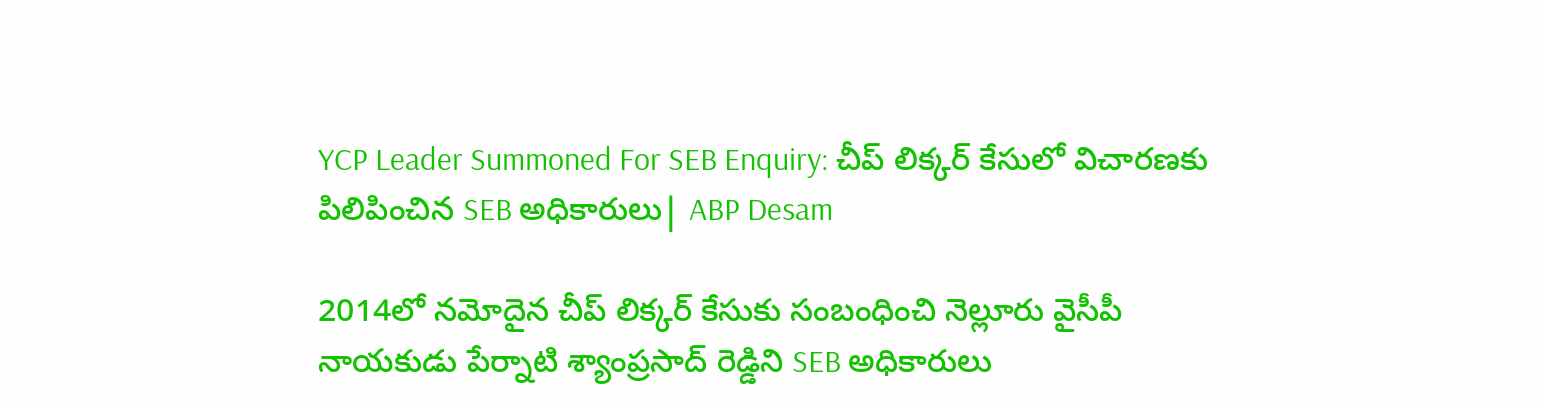YCP Leader Summoned For SEB Enquiry: చీప్ లిక్కర్ కేసులో విచారణకు పిలిపించిన SEB అధికారులు| ABP Desam

2014లో నమోదైన చీప్ లిక్కర్ కేసుకు సంబంధించి నెల్లూరు వైసీపీ నాయకుడు పేర్నాటి శ్యాంప్రసాద్ రెడ్డిని SEB అధికారులు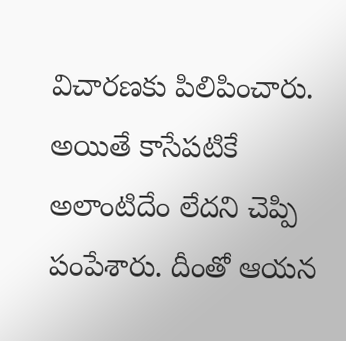విచారణకు పిలిపించారు. అయితే కాసేపటికే అలాంటిదేం లేదని చెప్పి పంపేశారు. దీంతో ఆయన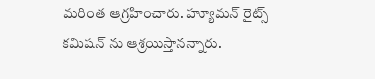మరింత ఆగ్రహించారు. హ్యూమన్ రైట్స్ కమిషన్ ను ఆశ్రయిస్తానన్నారు.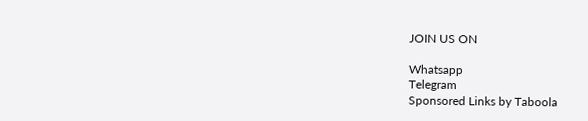JOIN US ON

Whatsapp
Telegram
Sponsored Links by Taboola